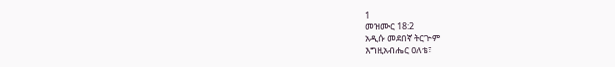1
መዝሙር 18:2
አዲሱ መደበኛ ትርጒም
እግዚአብሔር ዐለቴ፣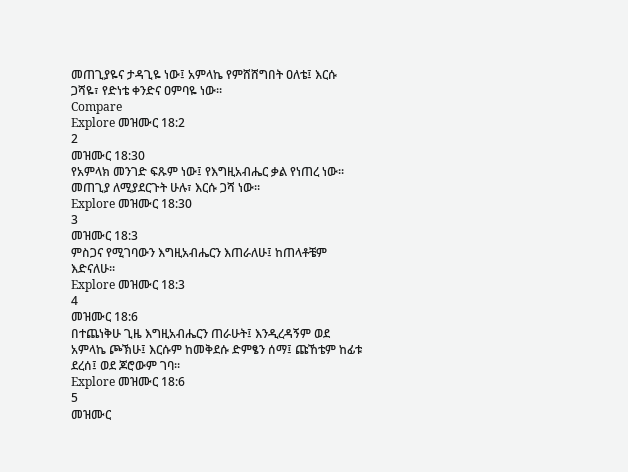መጠጊያዬና ታዳጊዬ ነው፤ አምላኬ የምሸሸግበት ዐለቴ፤ እርሱ ጋሻዬ፣ የድነቴ ቀንድና ዐምባዬ ነው።
Compare
Explore መዝሙር 18:2
2
መዝሙር 18:30
የአምላክ መንገድ ፍጹም ነው፤ የእግዚአብሔር ቃል የነጠረ ነው። መጠጊያ ለሚያደርጉት ሁሉ፣ እርሱ ጋሻ ነው።
Explore መዝሙር 18:30
3
መዝሙር 18:3
ምስጋና የሚገባውን እግዚአብሔርን እጠራለሁ፤ ከጠላቶቼም እድናለሁ።
Explore መዝሙር 18:3
4
መዝሙር 18:6
በተጨነቅሁ ጊዜ እግዚአብሔርን ጠራሁት፤ እንዲረዳኝም ወደ አምላኬ ጮኽሁ፤ እርሱም ከመቅደሱ ድምፄን ሰማ፤ ጩኸቴም ከፊቱ ደረሰ፤ ወደ ጆሮውም ገባ።
Explore መዝሙር 18:6
5
መዝሙር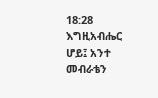18:28
እግዚአብሔር ሆይ፤ አንተ መብራቴን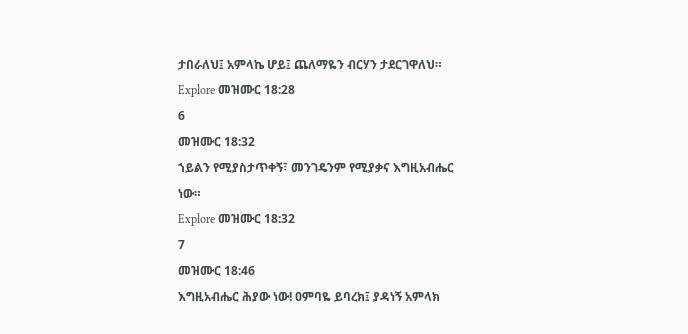ታበራለህ፤ አምላኬ ሆይ፤ ጨለማዬን ብርሃን ታደርገዋለህ።
Explore መዝሙር 18:28
6
መዝሙር 18:32
ኀይልን የሚያስታጥቀኝ፣ መንገዴንም የሚያቃና እግዚአብሔር ነው።
Explore መዝሙር 18:32
7
መዝሙር 18:46
እግዚአብሔር ሕያው ነው! ዐምባዬ ይባረክ፤ ያዳነኝ አምላክ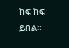ከፍ ከፍ ይበል።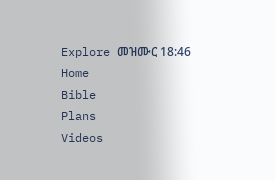Explore መዝሙር 18:46
Home
Bible
Plans
Videos